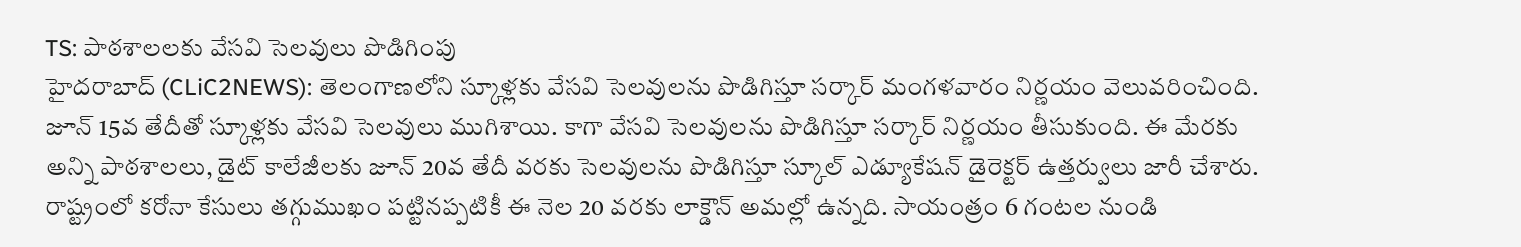TS: పాఠశాలలకు వేసవి సెలవులు పొడిగింపు
హైదరాబాద్ (CLiC2NEWS): తెలంగాణలోని స్కూళ్లకు వేసవి సెలవులను పొడిగిస్తూ సర్కార్ మంగళవారం నిర్ణయం వెలువరించింది. జూన్ 15వ తేదీతో స్కూళ్లకు వేసవి సెలవులు ముగిశాయి. కాగా వేసవి సెలవులను పొడిగిస్తూ సర్కార్ నిర్ణయం తీసుకుంది. ఈ మేరకు అన్ని పాఠశాలలు, డైట్ కాలేజీలకు జూన్ 20వ తేదీ వరకు సెలవులను పొడిగిస్తూ స్కూల్ ఎడ్యూకేషన్ డైరెక్టర్ ఉత్తర్వులు జారీ చేశారు. రాష్ట్రంలో కరోనా కేసులు తగ్గుముఖం పట్టినప్పటికీ ఈ నెల 20 వరకు లాక్డౌన్ అమల్లో ఉన్నది. సాయంత్రం 6 గంటల నుండి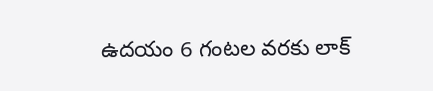ఉదయం 6 గంటల వరకు లాక్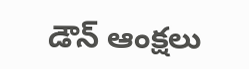డౌన్ ఆంక్షలు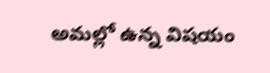అమల్లో ఉన్న విషయం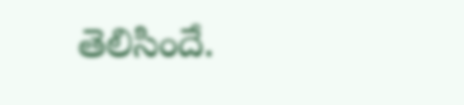తెలిసిందే.